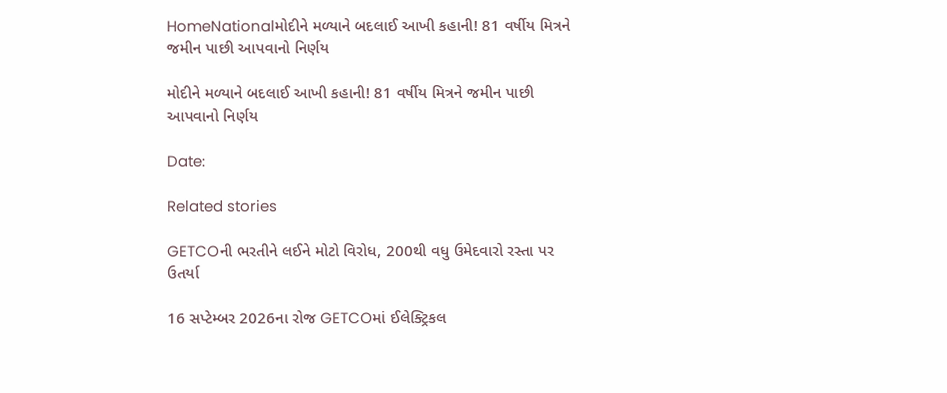HomeNationalમોદીને મળ્યાને બદલાઈ આખી કહાની! 81 વર્ષીય મિત્રને જમીન પાછી આપવાનો નિર્ણય

મોદીને મળ્યાને બદલાઈ આખી કહાની! 81 વર્ષીય મિત્રને જમીન પાછી આપવાનો નિર્ણય

Date:

Related stories

GETCOની ભરતીને લઈને મોટો વિરોધ, 200થી વધુ ઉમેદવારો રસ્તા પર ઉતર્યા

16 સપ્ટેમ્બર 2026ના રોજ GETCOમાં ઈલેક્ટ્રિકલ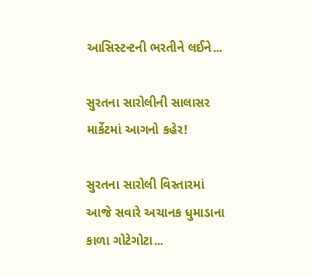આસિસ્ટન્ટની ભરતીને લઈને...

સુરતના સારોલીની સાલાસર માર્કેટમાં આગનો કહેર!

સુરતના સારોલી વિસ્તારમાં આજે સવારે અચાનક ધુમાડાના કાળા ગોટેગોટા...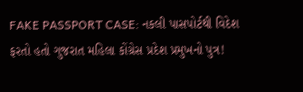FAKE PASSPORT CASE: નકલી પાસપોર્ટથી વિદેશ ફરતો હતો ગુજરાત મહિલા કોંગ્રેસ પ્રદેશ પ્રમુખનો પુત્ર!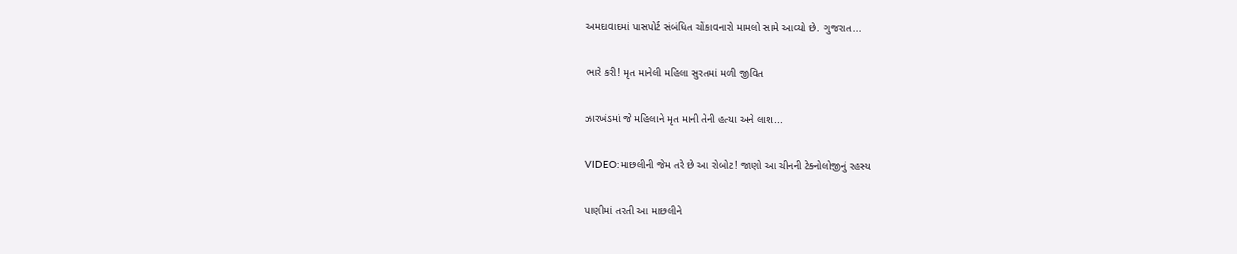અમદાવાદમાં પાસપોર્ટ સંબંધિત ચોંકાવનારો મામલો સામે આવ્યો છે. ગુજરાત...

ભારે કરી! મૃત માનેલી મહિલા સુરતમાં મળી જીવિત

ઝારખંડમાં જે મહિલાને મૃત માની તેની હત્યા અને લાશ...

VIDEO:માછલીની જેમ તરે છે આ રોબોટ! જાણો આ ચીનની ટેક્નોલોજીનું રહસ્ય

પાણીમાં તરતી આ માછલીને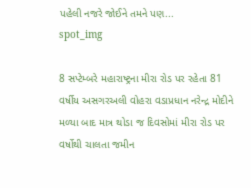પહેલી નજરે જોઈને તમને પણ...
spot_img

8 સપ્ટેમ્બરે મહારાષ્ટ્રના મીરા રોડ પર રહેતા 81 વર્ષીય અસગરઅલી વોહરા વડાપ્રધાન નરેન્દ્ર મોદીને મળ્યા બાદ માત્ર થોડા જ દિવસોમાં મીરા રોડ પર વર્ષોથી ચાલતા જમીન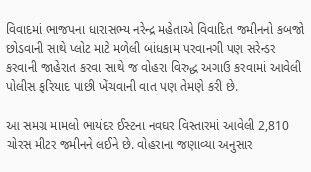વિવાદમાં ભાજપના ધારાસભ્ય નરેન્દ્ર મહેતાએ વિવાદિત જમીનનો કબજો છોડવાની સાથે પ્લોટ માટે મળેલી બાંધકામ પરવાનગી પણ સરેન્ડર કરવાની જાહેરાત કરવા સાથે જ વોહરા વિરુદ્ધ અગાઉ કરવામાં આવેલી પોલીસ ફરિયાદ પાછી ખેંચવાની વાત પણ તેમણે કરી છે.

આ સમગ્ર મામલો ભાયંદર ઈસ્ટના નવઘર વિસ્તારમાં આવેલી 2,810 ચોરસ મીટર જમીનને લઈને છે. વોહરાના જણાવ્યા અનુસાર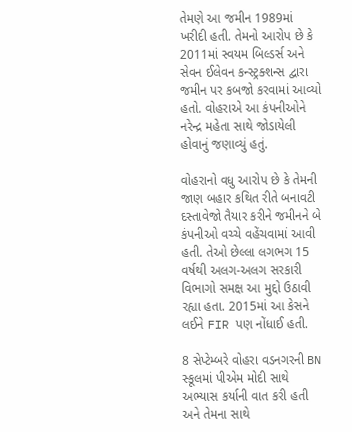તેમણે આ જમીન 1989માં ખરીદી હતી. તેમનો આરોપ છે કે 2011માં સ્વયમ બિલ્ડર્સ અને સેવન ઈલેવન કન્સ્ટ્રક્શન્સ દ્વારા જમીન પર કબજો કરવામાં આવ્યો હતો. વોહરાએ આ કંપનીઓને નરેન્દ્ર મહેતા સાથે જોડાયેલી હોવાનું જણાવ્યું હતું.

વોહરાનો વધુ આરોપ છે કે તેમની જાણ બહાર કથિત રીતે બનાવટી દસ્તાવેજો તૈયાર કરીને જમીનને બે કંપનીઓ વચ્ચે વહેંચવામાં આવી હતી. તેઓ છેલ્લા લગભગ 15 વર્ષથી અલગ-અલગ સરકારી વિભાગો સમક્ષ આ મુદ્દો ઉઠાવી રહ્યા હતા. 2015માં આ કેસને લઈને FIR પણ નોંધાઈ હતી.

8 સેપ્ટેમ્બરે વોહરા વડનગરની BN સ્કૂલમાં પીએમ મોદી સાથે અભ્યાસ કર્યાની વાત કરી હતી અને તેમના સાથે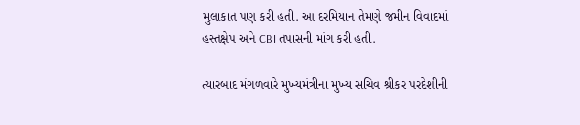મુલાકાત પણ કરી હતી. આ દરમિયાન તેમણે જમીન વિવાદમાં હસ્તક્ષેપ અને CBI તપાસની માંગ કરી હતી.

ત્યારબાદ મંગળવારે મુખ્યમંત્રીના મુખ્ય સચિવ શ્રીકર પરદેશીની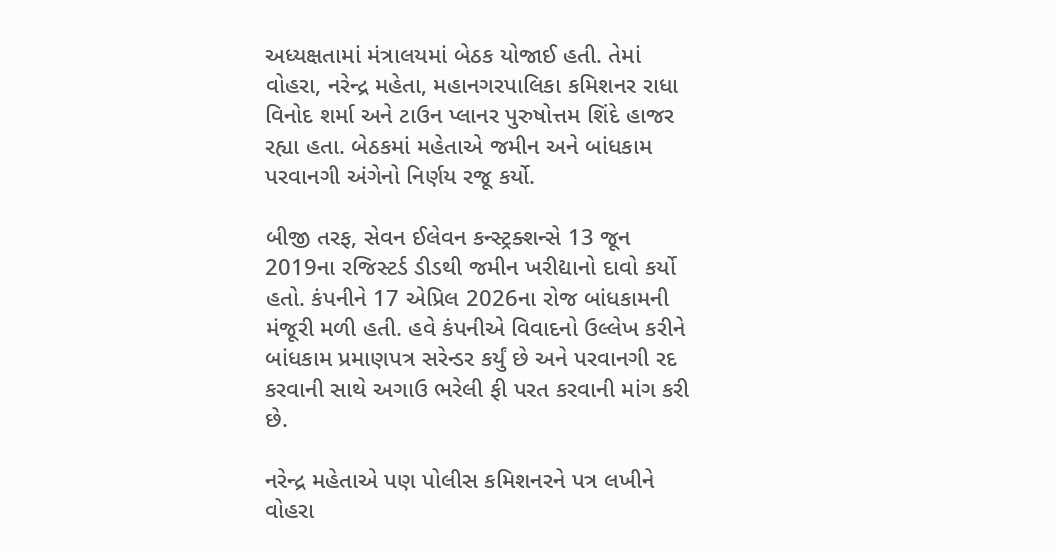અધ્યક્ષતામાં મંત્રાલયમાં બેઠક યોજાઈ હતી. તેમાં વોહરા, નરેન્દ્ર મહેતા, મહાનગરપાલિકા કમિશનર રાધા વિનોદ શર્મા અને ટાઉન પ્લાનર પુરુષોત્તમ શિંદે હાજર રહ્યા હતા. બેઠકમાં મહેતાએ જમીન અને બાંધકામ પરવાનગી અંગેનો નિર્ણય રજૂ કર્યો.

બીજી તરફ, સેવન ઈલેવન કન્સ્ટ્રક્શન્સે 13 જૂન 2019ના રજિસ્ટર્ડ ડીડથી જમીન ખરીદ્યાનો દાવો કર્યો હતો. કંપનીને 17 એપ્રિલ 2026ના રોજ બાંધકામની મંજૂરી મળી હતી. હવે કંપનીએ વિવાદનો ઉલ્લેખ કરીને બાંધકામ પ્રમાણપત્ર સરેન્ડર કર્યું છે અને પરવાનગી રદ કરવાની સાથે અગાઉ ભરેલી ફી પરત કરવાની માંગ કરી છે.

નરેન્દ્ર મહેતાએ પણ પોલીસ કમિશનરને પત્ર લખીને વોહરા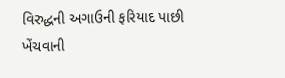વિરુદ્ધની અગાઉની ફરિયાદ પાછી ખેંચવાની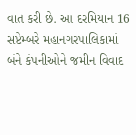વાત કરી છે. આ દરમિયાન 16 સપ્ટેમ્બરે મહાનગરપાલિકામાં બંને કંપનીઓને જમીન વિવાદ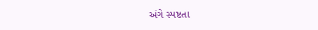અંગે સ્પષ્ટતા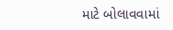માટે બોલાવવામાં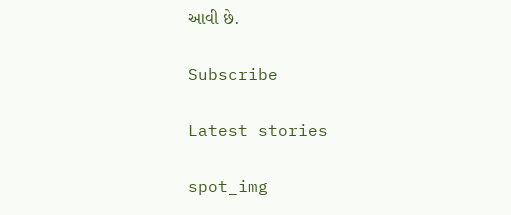આવી છે.

Subscribe

Latest stories

spot_img